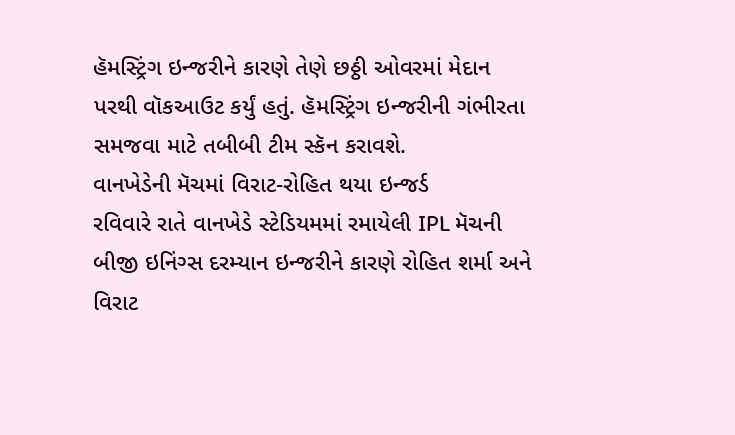હૅમસ્ટ્રિંગ ઇન્જરીને કારણે તેણે છઠ્ઠી ઓવરમાં મેદાન પરથી વૉકઆઉટ કર્યું હતું. હૅમસ્ટ્રિંગ ઇન્જરીની ગંભીરતા સમજવા માટે તબીબી ટીમ સ્કૅન કરાવશે.
વાનખેડેની મૅચમાં વિરાટ-રોહિત થયા ઇન્જર્ડ
રવિવારે રાતે વાનખેડે સ્ટેડિયમમાં રમાયેલી IPL મૅચની બીજી ઇનિંગ્સ દરમ્યાન ઇન્જરીને કારણે રોહિત શર્મા અને વિરાટ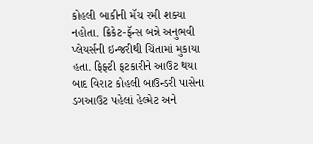કોહલી બાકીની મૅચ રમી શક્યા નહોતા. ક્રિકેટ-ફૅન્સ બન્ને અનુભવી પ્લેયર્સની ઇન્જરીથી ચિંતામાં મુકાયા હતા. ફિફ્ટી ફટકારીને આઉટ થયા બાદ વિરાટ કોહલી બાઉન્ડરી પાસેના ડગઆઉટ પહેલાં હેલ્મેટ અને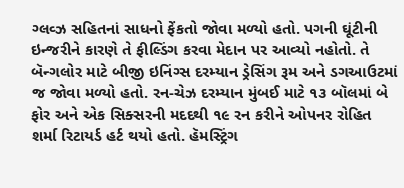ગ્લવ્ઝ સહિતનાં સાધનો ફેંકતો જોવા મળ્યો હતો. પગની ઘૂંટીની ઇન્જરીને કારણે તે ફીલ્ડિંગ કરવા મેદાન પર આવ્યો નહોતો. તે બૅન્ગલોર માટે બીજી ઇનિંગ્સ દરમ્યાન ડ્રેસિંગ રૂમ અને ડગઆઉટમાં જ જોવા મળ્યો હતો. રન-ચેઝ દરમ્યાન મુંબઈ માટે ૧૩ બૉલમાં બે ફોર અને એક સિક્સરની મદદથી ૧૯ રન કરીને ઓપનર રોહિત શર્મા રિટાયર્ડ હર્ટ થયો હતો. હૅમસ્ટ્રિંગ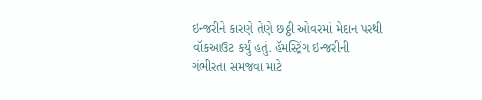ઇન્જરીને કારણે તેણે છઠ્ઠી ઓવરમાં મેદાન પરથી વૉકઆઉટ કર્યું હતું. હૅમસ્ટ્રિંગ ઇન્જરીની ગંભીરતા સમજવા માટે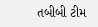તબીબી ટીમ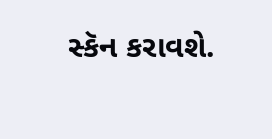સ્કૅન કરાવશે.